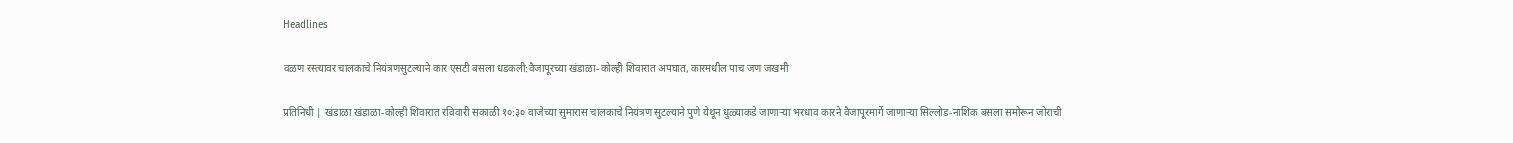Headlines

वळण रस्त्यावर चालकाचे नियंत्रणसुटल्याने कार एसटी बसला धडकली:वैजापूरच्या खंडाळा-कोल्ही शिवारात अपघात, कारमधील पाच जण जखमी

प्रतिनिधी | खंडाळा खंडाळा-कोल्ही शिवारात रविवारी सकाळी १०:३० वाजेच्या सुमारास चालकाचे नियंत्रण सुटल्याने पुणे येथून धुळ्याकडे जाणाऱ्या भरधाव कारने वैजापूरमार्गे जाणाऱ्या सिल्लोड-नाशिक बसला समोरून जोराची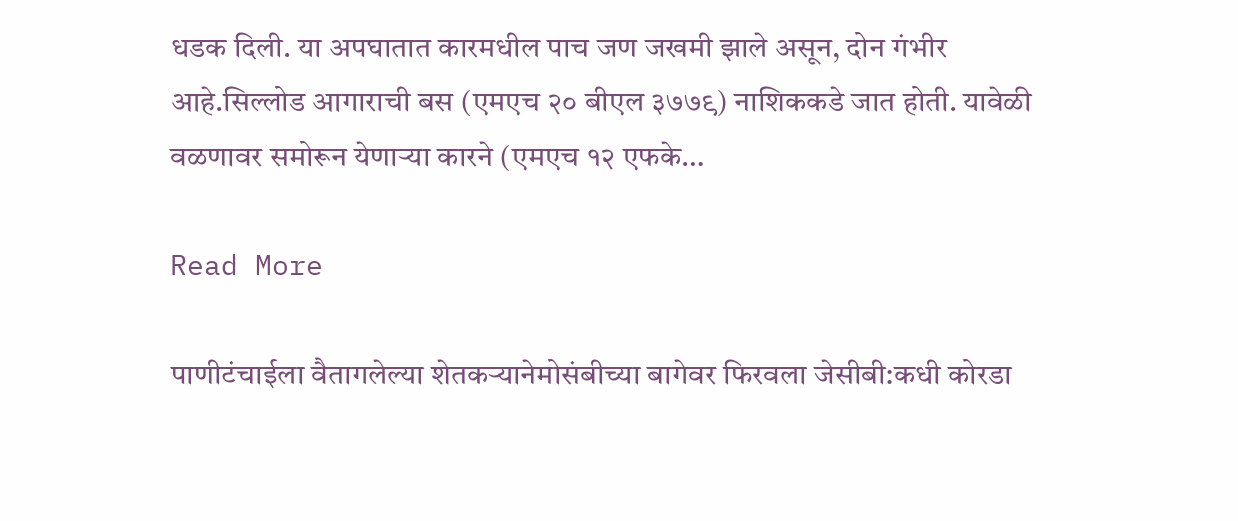धडक दिली. या अपघातात कारमधील पाच जण जखमी झाले असून, दोन गंभीर आहे.सिल्लोड आगाराची बस (एमएच २० बीएल ३७७९) नाशिककडे जात होती. यावेळी वळणावर समोरून येणाऱ्या कारने (एमएच १२ एफके…

Read More

पाणीटंचाईला वैतागलेल्या शेतकऱ्यानेमोसंबीच्या बागेवर फिरवला जेसीबी:कधी कोरडा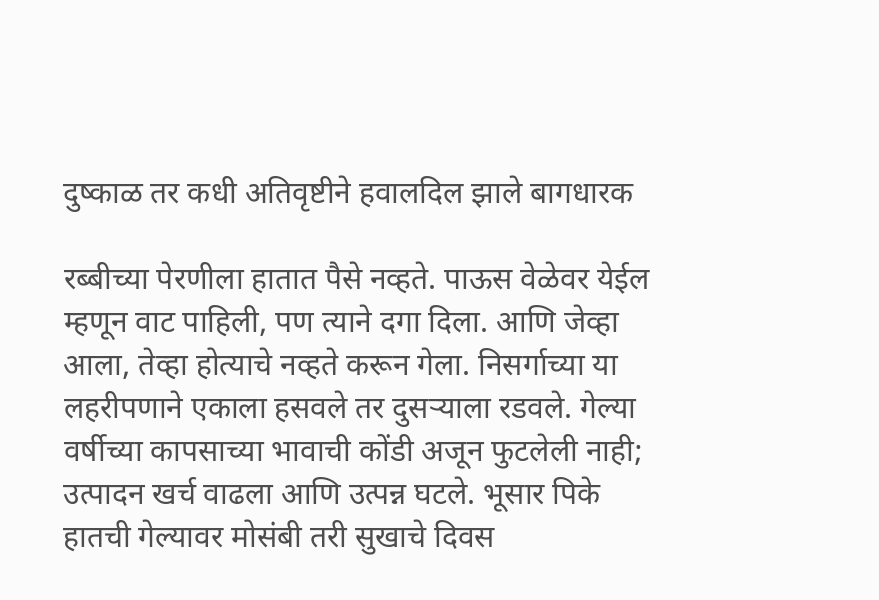दुष्काळ तर कधी अतिवृष्टीने हवालदिल झाले बागधारक

रब्बीच्या पेरणीला हातात पैसे नव्हते. पाऊस वेळेवर येईल म्हणून वाट पाहिली, पण त्याने दगा दिला. आणि जेव्हा आला, तेव्हा होत्याचे नव्हते करून गेला. निसर्गाच्या या लहरीपणाने एकाला हसवले तर दुसऱ्याला रडवले. गेल्या वर्षीच्या कापसाच्या भावाची कोंडी अजून फुटलेली नाही; उत्पादन खर्च वाढला आणि उत्पन्न घटले. भूसार पिके हातची गेल्यावर मोसंबी तरी सुखाचे दिवस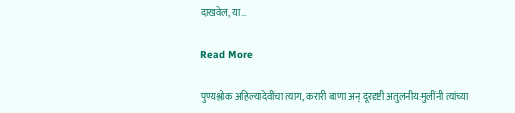दाखवेल, या…

Read More

पुण्यश्लोक अहिल्यादेवींचा त्याग, करारी बाणा अन् दूरदृष्टी अतुलनीय:मुलींनी त्यांच्या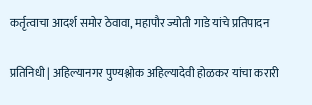कर्तृत्वाचा आदर्श समोर ठेवावा, महापौर ज्योती गाडे यांचे प्रतिपादन

प्रतिनिधी | अहिल्यानगर पुण्यश्लोक अहिल्यादेवी होळकर यांचा करारी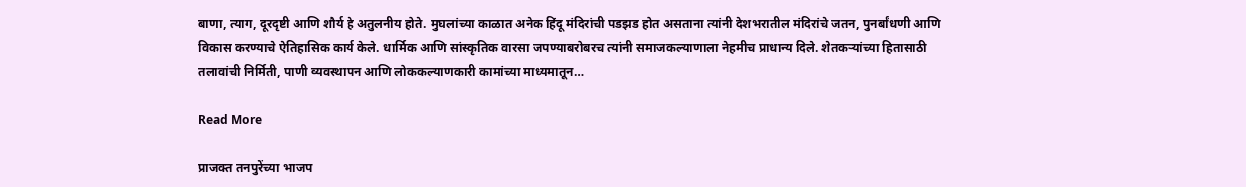बाणा, त्याग, दूरदृष्टी आणि शौर्य हे अतुलनीय होते. मुघलांच्या काळात अनेक हिंदू मंदिरांची पडझड होत असताना त्यांनी देशभरातील मंदिरांचे जतन, पुनर्बांधणी आणि विकास करण्याचे ऐतिहासिक कार्य केले. धार्मिक आणि सांस्कृतिक वारसा जपण्याबरोबरच त्यांनी समाजकल्याणाला नेहमीच प्राधान्य दिले. शेतकऱ्यांच्या हितासाठी तलावांची निर्मिती, पाणी व्यवस्थापन आणि लोककल्याणकारी कामांच्या माध्यमातून…

Read More

प्राजक्त तनपुरेंच्या भाजप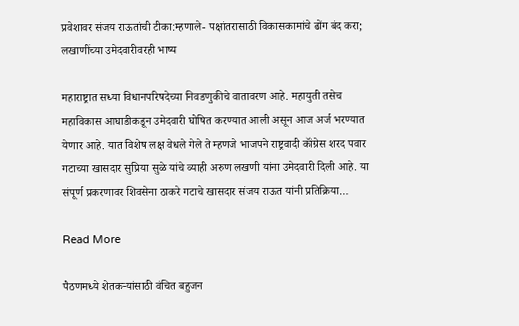प्रवेशावर संजय राऊतांची टीका:म्हणाले- पक्षांतरासाठी विकासकामांचे ढोंग बंद करा; लखाणींच्या उमेदवारीवरही भाष्य

महाराष्ट्रात सध्या विधानपरिषदेच्या निवडणुकीचे वातावरण आहे. महायुती तसेच महाविकास आघाडीकडून उमेदवारी घोषित करण्यात आली असून आज अर्ज भरण्यात येणार आहे. यात विशेष लक्ष वेधले गेले ते म्हणजे भाजपने राष्ट्रवादी कॉंग्रेस शरद पवार गटाच्या खासदार सुप्रिया सुळे यांचे व्याही अरुण लखणी यांना उमेदवारी दिली आहे. या संपूर्ण प्रकरणावर शिवसेना ठाकरे गटाचे खासदार संजय राऊत यांनी प्रतिक्रिया…

Read More

पैठणमध्ये शेतकऱ्यांसाठी वंचित बहुजन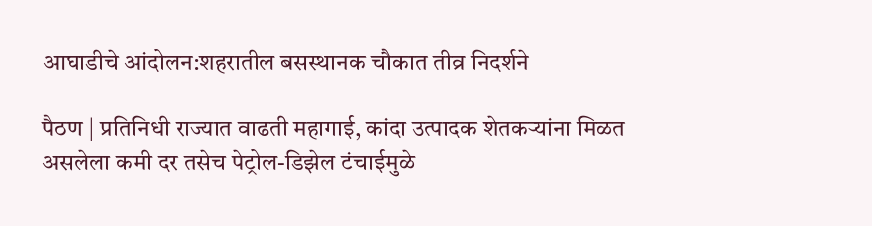आघाडीचे आंदोलन:शहरातील बसस्थानक चौकात तीव्र निदर्शने

पैठण | प्रतिनिधी राज्यात वाढती महागाई, कांदा उत्पादक शेतकऱ्यांना मिळत असलेला कमी दर तसेच पेट्रोल-डिझेल टंचाईमुळे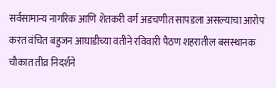सर्वसामान्य नागरिक आणि शेतकरी वर्ग अडचणीत सापडला असल्याचा आरोप करत वंचित बहुजन आघाडीच्या वतीने रविवारी पैठण शहरातील बसस्थानक चौकात तीव्र निदर्शने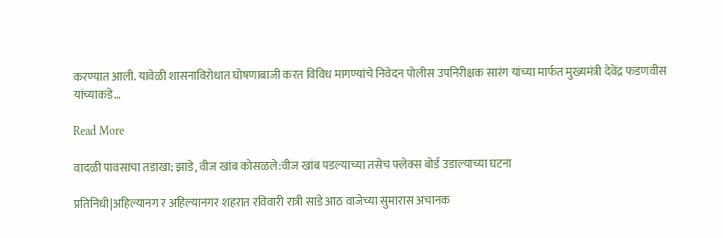करण्यात आली. यावेळी शासनाविरोधात घोषणाबाजी करत विविध मागण्यांचे निवेदन पोलीस उपनिरीक्षक सारंग यांच्या मार्फत मुख्यमंत्री देवेंद्र फडणवीस यांच्याकडे…

Read More

वादळी पावसाचा तडाखा; झाडे, वीज खांब कोसळले:वीज खांब पडल्याच्या तसेच फ्लेक्स बोर्ड उडाल्याच्या घटना

प्रतिनिधी|अहिल्यानग र अहिल्यानगर शहरात रविवारी रात्री साडे आठ वाजेच्या सुमारास अचानक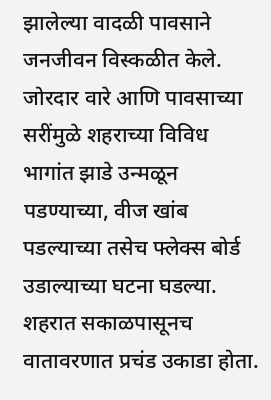झालेल्या वादळी पावसाने जनजीवन विस्कळीत केले. जोरदार वारे आणि पावसाच्या सरींमुळे शहराच्या विविध भागांत झाडे उन्मळून पडण्याच्या, वीज खांब पडल्याच्या तसेच फ्लेक्स बोर्ड उडाल्याच्या घटना घडल्या. शहरात सकाळपासूनच वातावरणात प्रचंड उकाडा होता.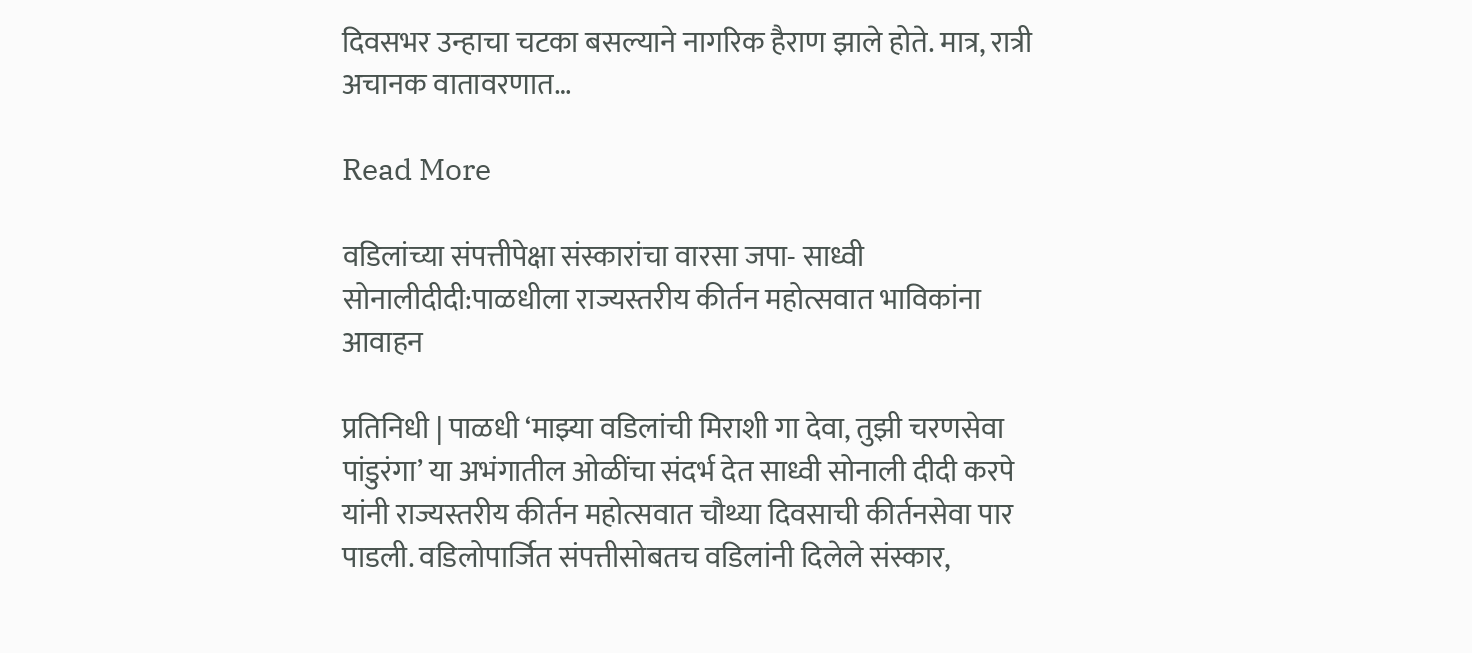दिवसभर उन्हाचा चटका बसल्याने नागरिक हैराण झाले होते. मात्र, रात्री अचानक वातावरणात…

Read More

वडिलांच्या संपत्तीपेक्षा संस्कारांचा वारसा जपा- साध्वी सोनालीदीदी:पाळधीला राज्यस्तरीय कीर्तन महोत्सवात भाविकांना आवाहन

प्रतिनिधी | पाळधी ‘माझ्या वडिलांची मिराशी गा देवा, तुझी चरणसेवा पांडुरंगा’ या अभंगातील ओळींचा संदर्भ देत साध्वी सोनाली दीदी करपे यांनी राज्यस्तरीय कीर्तन महोत्सवात चौथ्या दिवसाची कीर्तनसेवा पार पाडली. वडिलोपार्जित संपत्तीसोबतच वडिलांनी दिलेले संस्कार,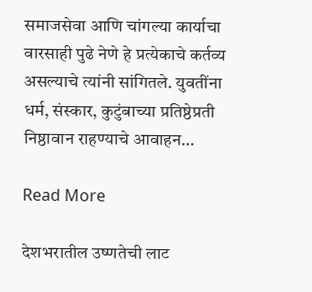समाजसेवा आणि चांगल्या कार्याचा वारसाही पुढे नेणे हे प्रत्येकाचे कर्तव्य असल्याचे त्यांनी सांगितले. युवतींना धर्म, संस्कार, कुटुंबाच्या प्रतिष्ठेप्रती निष्ठावान राहण्याचे आवाहन…

Read More

देशभरातील उष्णतेची लाट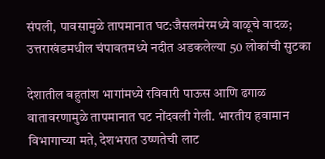संपली, पावसामुळे तापमानात घट:जैसलमेरमध्ये वाळूचे वादळ; उत्तराखंडमधील चंपावतमध्ये नदीत अडकलेल्या 50 लोकांची सुटका

देशातील बहुतांश भागांमध्ये रविवारी पाऊस आणि ढगाळ वातावरणामुळे तापमानात घट नोंदवली गेली. भारतीय हवामान विभागाच्या मते, देशभरात उष्णतेची लाट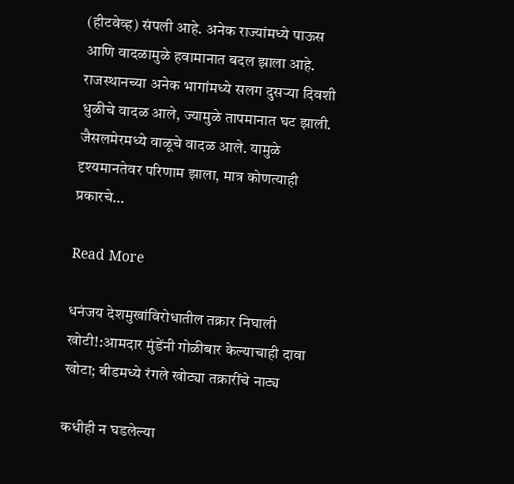(हीटवेव्ह) संपली आहे. अनेक राज्यांमध्ये पाऊस आणि वादळामुळे हवामानात बदल झाला आहे. राजस्थानच्या अनेक भागांमध्ये सलग दुसऱ्या दिवशी धुळीचे वादळ आले, ज्यामुळे तापमानात घट झाली. जैसलमेरमध्ये वाळूचे वादळ आले. यामुळे दृश्यमानतेवर परिणाम झाला, मात्र कोणत्याही प्रकारचे…

Read More

धनंजय देशमुखांविरोधातील तक्रार निघाली खोटी!:आमदार मुंडेंनी गोळीबार केल्याचाही दावा खोटा; बीडमध्ये रंगले खोट्या तक्रारींचे नाट्य

कधीही न घडलेल्या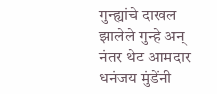गुन्ह्यांचे दाखल झालेले गुन्हे अन् नंतर थेट आमदार धनंजय मुंडेंनी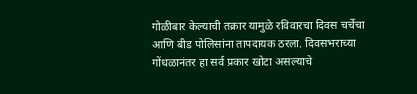गोळीबार केल्याची तक्रार यामुळे रविवारचा दिवस चर्चेचा आणि बीड पोलिसांना तापदायक ठरला. दिवसभराच्या गोंधळानंतर हा सर्व प्रकार खोटा असल्याचे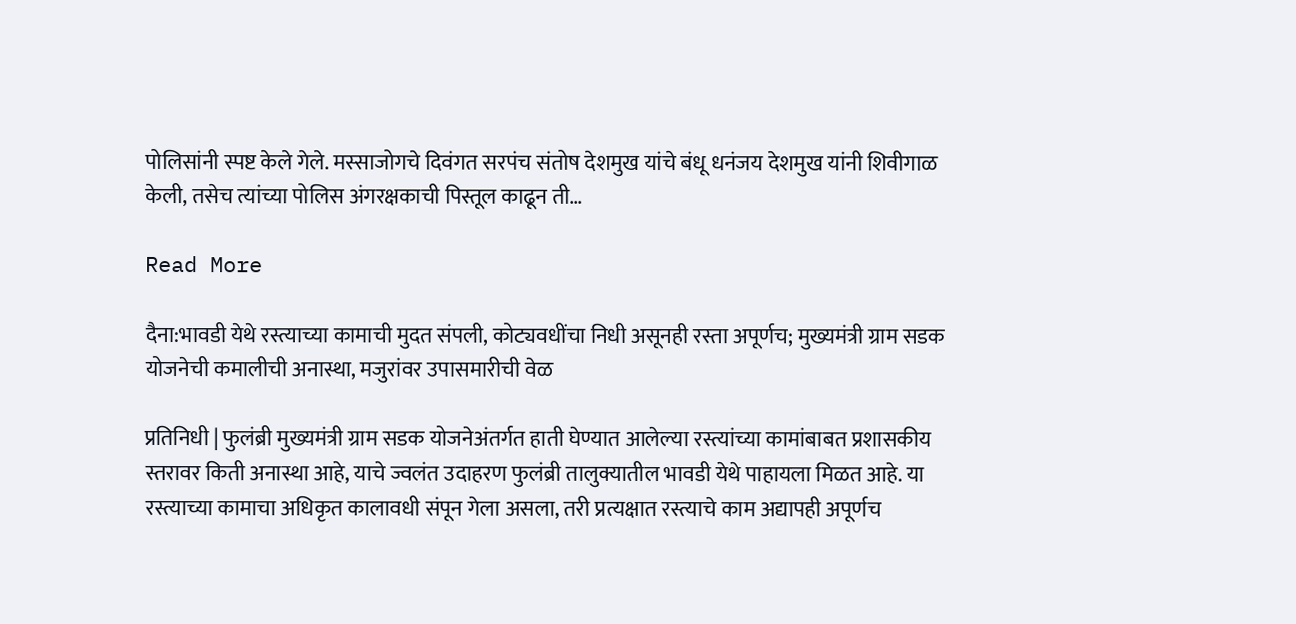पोलिसांनी स्पष्ट केले गेले. मस्साजोगचे दिवंगत सरपंच संतोष देशमुख यांचे बंधू धनंजय देशमुख यांनी शिवीगाळ केली, तसेच त्यांच्या पोलिस अंगरक्षकाची पिस्तूल काढून ती…

Read More

दैना:भावडी येथे रस्त्याच्या कामाची मुदत संपली, कोट्यवधींचा निधी असूनही रस्ता अपूर्णच; मुख्यमंत्री ग्राम सडक योजनेची कमालीची अनास्था, मजुरांवर उपासमारीची वेळ

प्रतिनिधी | फुलंब्री मुख्यमंत्री ग्राम सडक योजनेअंतर्गत हाती घेण्यात आलेल्या रस्त्यांच्या कामांबाबत प्रशासकीय स्तरावर किती अनास्था आहे, याचे ज्वलंत उदाहरण फुलंब्री तालुक्यातील भावडी येथे पाहायला मिळत आहे. या रस्त्याच्या कामाचा अधिकृत कालावधी संपून गेला असला, तरी प्रत्यक्षात रस्त्याचे काम अद्यापही अपूर्णच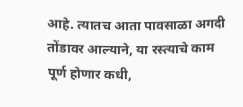आहे. त्यातच आता पावसाळा अगदी तोंडावर आल्याने, या रस्त्याचे काम पूर्ण होणार कधी,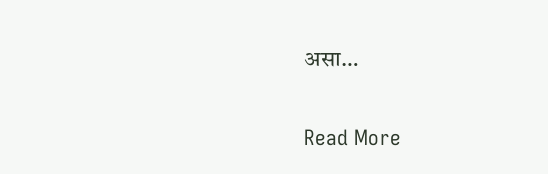असा…

Read More